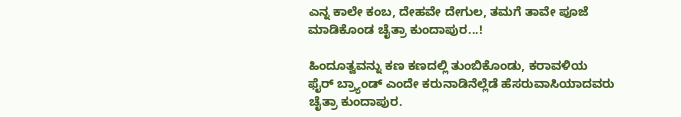ಎನ್ನ ಕಾಲೇ ಕಂಬ, ದೇಹವೇ ದೇಗುಲ, ತಮಗೆ ತಾವೇ ಪೂಜೆ ಮಾಡಿಕೊಂಡ ಚೈತ್ರಾ ಕುಂದಾಪುರ...!

ಹಿಂದೂತ್ವವನ್ನು ಕಣ ಕಣದಲ್ಲಿ ತುಂಬಿಕೊಂಡು, ಕರಾವಳಿಯ ಫೈರ್ ಬ್ರ್ಯಾಂಡ್‌ ಎಂದೇ ಕರುನಾಡಿನೆಲ್ಲೆಡೆ ಹೆಸರುವಾಸಿಯಾದವರು ಚೈತ್ರಾ ಕುಂದಾಪುರ.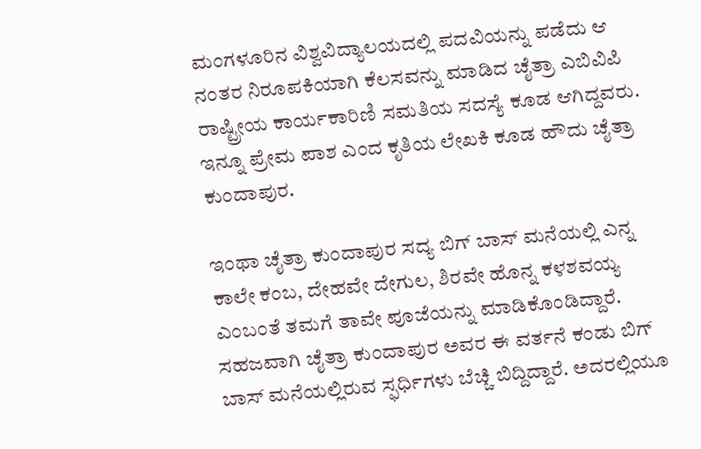ಮಂಗಳೂರಿನ ವಿಶ್ವವಿದ್ಯಾಲಯದಲ್ಲಿ ಪದವಿಯನ್ನು ಪಡೆದು ಆ ನಂತರ ನಿರೂಪಕಿಯಾಗಿ ಕೆಲಸವನ್ನು ಮಾಡಿದ ಚೈತ್ರಾ ಎಬಿವಿಪಿ ರಾಷ್ಟ್ರೀಯ ಕಾರ್ಯಕಾರಿಣಿ ಸಮತಿಯ ಸದಸ್ಯೆ ಕೂಡ ಆಗಿದ್ದವರು. ಇನ್ನೂ ಪ್ರೇಮ ಪಾಶ ಎಂದ ಕೃತಿಯ ಲೇಖಕಿ ಕೂಡ ಹೌದು ಚೈತ್ರಾ ಕುಂದಾಪುರ.

ಇಂಥಾ ಚೈತ್ರಾ ಕುಂದಾಪುರ ಸದ್ಯ ಬಿಗ್ ಬಾಸ್ ಮನೆಯಲ್ಲಿ ಎನ್ನ ಕಾಲೇ ಕಂಬ, ದೇಹವೇ ದೇಗುಲ, ಶಿರವೇ ಹೊನ್ನ ಕಳಶವಯ್ಯ ಎಂಬಂತೆ ತಮಗೆ ತಾವೇ ಪೂಜೆಯನ್ನು ಮಾಡಿಕೊಂಡಿದ್ದಾರೆ. ಸಹಜವಾಗಿ ಚೈತ್ರಾ ಕುಂದಾಪುರ ಅವರ ಈ ವರ್ತನೆ ಕಂಡು ಬಿಗ್ ಬಾಸ್ ಮನೆಯಲ್ಲಿರುವ ಸ್ಫರ್ಧಿಗಳು ಬೆಚ್ಚಿ ಬಿದ್ದಿದ್ದಾರೆ. ಅದರಲ್ಲಿಯೂ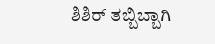ಶಿಶಿರ್ ತಬ್ಬಿಬ್ಬಾಗಿ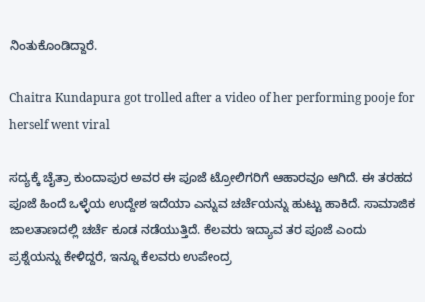ನಿಂತುಕೊಂಡಿದ್ದಾರೆ.

Chaitra Kundapura got trolled after a video of her performing pooje for herself went viral

ಸದ್ಯಕ್ಕೆ ಚೈತ್ರಾ ಕುಂದಾಪುರ ಅವರ ಈ ಪೂಜೆ ಟ್ರೋಲಿಗರಿಗೆ ಆಹಾರವೂ ಆಗಿದೆ. ಈ ತರಹದ ಪೂಜೆ ಹಿಂದೆ ಒಳ್ಳೆಯ ಉದ್ದೇಶ ಇದೆಯಾ ಎನ್ನುವ ಚರ್ಚೆಯನ್ನು ಹುಟ್ಟು ಹಾಕಿದೆ. ಸಾಮಾಜಿಕ ಜಾಲತಾಣದಲ್ಲಿ ಚರ್ಚೆ ಕೂಡ ನಡೆಯುತ್ತಿದೆ. ಕೆಲವರು ಇದ್ಯಾವ ತರ ಪೂಜೆ ಎಂದು ಪ್ರಶ್ನೆಯನ್ನು ಕೇಳಿದ್ದರೆ, ಇನ್ನೂ ಕೆಲವರು ಉಪೇಂದ್ರ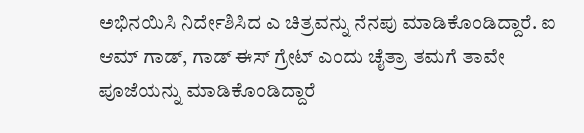ಅಭಿನಯಿಸಿ ನಿರ್ದೇಶಿಸಿದ ಎ ಚಿತ್ರವನ್ನು ನೆನಪು ಮಾಡಿಕೊಂಡಿದ್ದಾರೆ. ಐ ಆಮ್ ಗಾಡ್, ಗಾಡ್ ಈಸ್ ಗ್ರೇಟ್ ಎಂದು ಚೈತ್ರಾ ತಮಗೆ ತಾವೇ ಪೂಜೆಯನ್ನು ಮಾಡಿಕೊಂಡಿದ್ದಾರೆ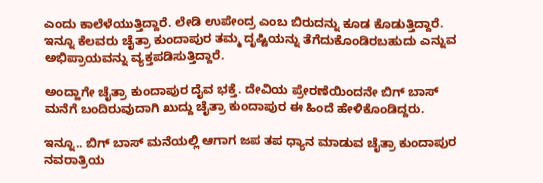ಎಂದು ಕಾಲೆಳೆಯುತ್ತಿದ್ದಾರೆ. ಲೇಡಿ ಉಪೇಂದ್ರ ಎಂಬ ಬಿರುದನ್ನು ಕೂಡ ಕೊಡುತ್ತಿದ್ದಾರೆ. ಇನ್ನೂ ಕೆಲವರು ಚೈತ್ರಾ ಕುಂದಾಪುರ ತಮ್ಮ ದೃಷ್ಟಿಯನ್ನು ತೆಗೆದುಕೊಂಡಿರಬಹುದು ಎನ್ನುವ ಅಭಿಪ್ರಾಯವನ್ನು ವ್ಯಕ್ತಪಡಿಸುತ್ತಿದ್ದಾರೆ.

ಅಂದ್ಹಾಗೇ ಚೈತ್ರಾ ಕುಂದಾಪುರ ದೈವ ಭಕ್ತೆ. ದೇವಿಯ ಪ್ರೇರಣೆಯಿಂದನೇ ಬಿಗ್ ಬಾಸ್ ಮನೆಗೆ ಬಂದಿರುವುದಾಗಿ ಖುದ್ದು ಚೈತ್ರಾ ಕುಂದಾಪುರ ಈ ಹಿಂದೆ ಹೇಳಿಕೊಂಡಿದ್ದರು.

ಇನ್ನೂ.. ಬಿಗ್ ಬಾಸ್ ಮನೆಯಲ್ಲಿ ಆಗಾಗ ಜಪ ತಪ ಧ್ಯಾನ ಮಾಡುವ ಚೈತ್ರಾ ಕುಂದಾಪುರ ನವರಾತ್ರಿಯ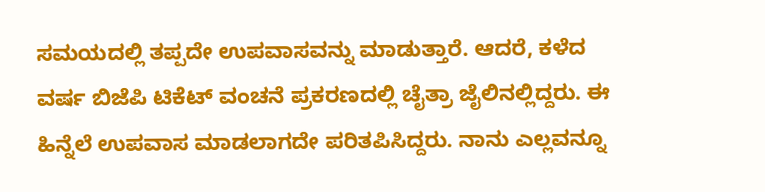ಸಮಯದಲ್ಲಿ ತಪ್ಪದೇ ಉಪವಾಸವನ್ನು ಮಾಡುತ್ತಾರೆ. ಆದರೆ, ಕಳೆದ ವರ್ಷ ಬಿಜೆಪಿ ಟಿಕೆಟ್ ವಂಚನೆ ಪ್ರಕರಣದಲ್ಲಿ ಚೈತ್ರಾ ಜೈಲಿನಲ್ಲಿದ್ದರು. ಈ ಹಿನ್ನೆಲೆ ಉಪವಾಸ ಮಾಡಲಾಗದೇ ಪರಿತಪಿಸಿದ್ದರು. ನಾನು ಎಲ್ಲವನ್ನೂ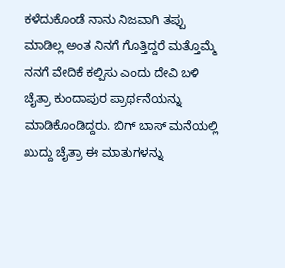ಕಳೆದುಕೊಂಡೆ ನಾನು ನಿಜವಾಗಿ ತಪ್ಪು ಮಾಡಿಲ್ಲ ಅಂತ ನಿನಗೆ ಗೊತ್ತಿದ್ದರೆ ಮತ್ತೊಮ್ಮೆ ನನಗೆ ವೇದಿಕೆ ಕಲ್ಪಿಸು ಎಂದು ದೇವಿ ಬಳಿ ಚೈತ್ರಾ ಕುಂದಾಪುರ ಪ್ರಾರ್ಥನೆಯನ್ನು ಮಾಡಿಕೊಂಡಿದ್ದರು. ಬಿಗ್ ಬಾಸ್ ಮನೆಯಲ್ಲಿ ಖುದ್ದು ಚೈತ್ರಾ ಈ ಮಾತುಗಳನ್ನು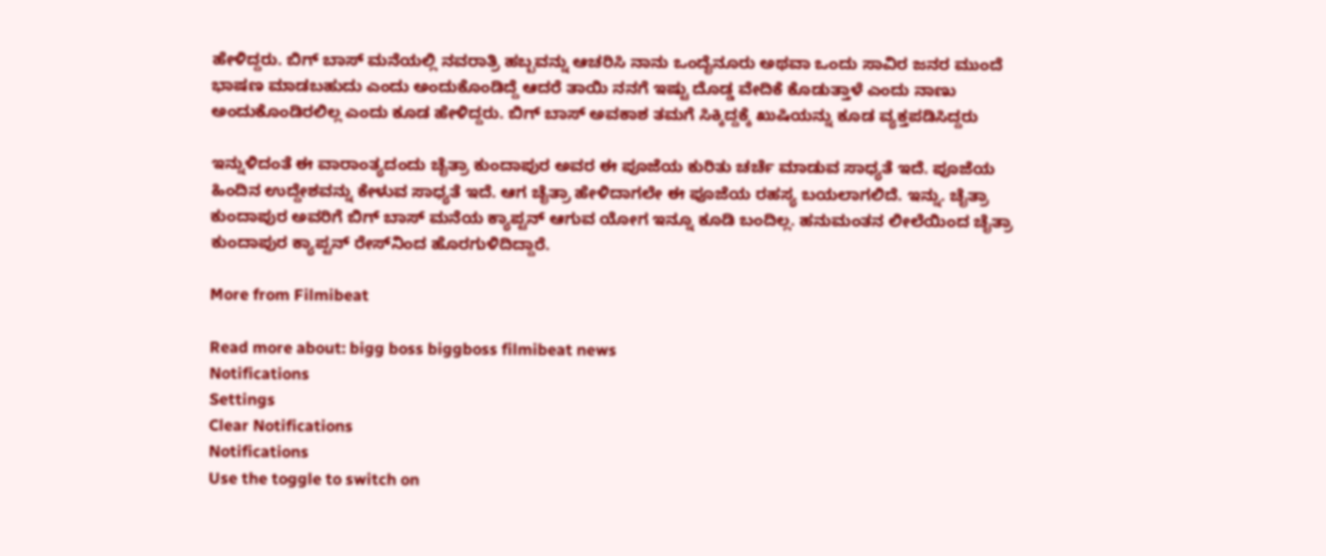ಹೇಳಿದ್ದರು. ಬಿಗ್ ಬಾಸ್ ಮನೆಯಲ್ಲಿ ನವರಾತ್ರಿ ಹಬ್ಬವನ್ನು ಆಚರಿಸಿ ನಾನು ಒಂದೈನೂರು ಅಥವಾ ಒಂದು ಸಾವಿರ ಜನರ ಮುಂದೆ ಭಾಷಣ ಮಾಡಬಹುದು ಎಂದು ಅಂದುಕೊಂಡಿದ್ದೆ ಆದರೆ ತಾಯಿ ನನಗೆ ಇಷ್ಟು ದೊಡ್ಡ ವೇದಿಕೆ ಕೊಡುತ್ತಾಳೆ ಎಂದು ನಾಣು ಅಂದುಕೊಂಡಿರಲಿಲ್ಲ ಎಂದು ಕೂಡ ಹೇಳಿದ್ದರು. ಬಿಗ್ ಬಾಸ್ ಅವಕಾಶ ತಮಗೆ ಸಿಕ್ಕಿದ್ದಕ್ಕೆ ಖುಷಿಯನ್ನು ಕೂಡ ವ್ಯಕ್ತಪಡಿಸಿದ್ದರು

ಇನ್ನುಳಿದಂತೆ ಈ ವಾರಾಂತ್ಯದಂದು ಚೈತ್ರಾ ಕುಂದಾಪುರ ಅವರ ಈ ಪೂಜೆಯ ಕುರಿತು ಚರ್ಚೆ ಮಾಡುವ ಸಾಧ್ಯತೆ ಇದೆ. ಪೂಜೆಯ ಹಿಂದಿನ ಉದ್ದೇಶವನ್ನು ಕೇಳುವ ಸಾಧ್ಯತೆ ಇದೆ. ಆಗ ಚೈತ್ರಾ ಹೇಳಿದಾಗಲೇ ಈ ಪೂಜೆಯ ರಹಸ್ಯ ಬಯಲಾಗಲಿದೆ. ಇನ್ನು. ಚೈತ್ರಾ ಕುಂದಾಪುರ ಅವರಿಗೆ ಬಿಗ್ ಬಾಸ್ ಮನೆಯ ಕ್ಯಾಪ್ಟನ್ ಆಗುವ ಯೋಗ ಇನ್ನೂ ಕೂಡಿ ಬಂದಿಲ್ಲ. ಹನುಮಂತನ ಲೀಲೆಯಿಂದ ಚೈತ್ರಾ ಕುಂದಾಪುರ ಕ್ಯಾಪ್ಟನ್ ರೇಸ್‌ನಿಂದ ಹೊರಗುಳಿದಿದ್ದಾರೆ.

More from Filmibeat

Read more about: bigg boss biggboss filmibeat news
Notifications
Settings
Clear Notifications
Notifications
Use the toggle to switch on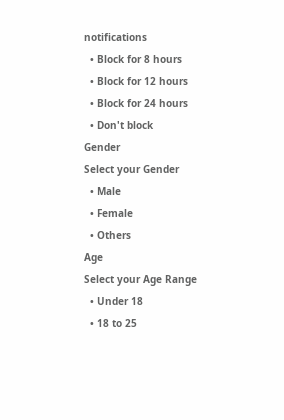notifications
  • Block for 8 hours
  • Block for 12 hours
  • Block for 24 hours
  • Don't block
Gender
Select your Gender
  • Male
  • Female
  • Others
Age
Select your Age Range
  • Under 18
  • 18 to 25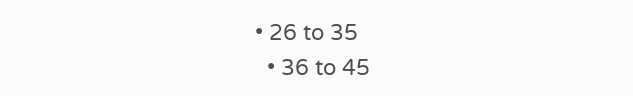• 26 to 35
  • 36 to 45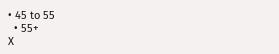• 45 to 55
  • 55+
X